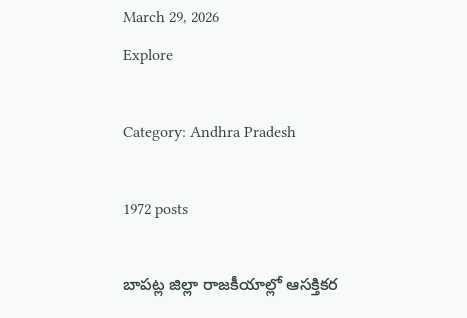March 29, 2026
Explore

Category: Andhra Pradesh

1972 posts

బాపట్ల జిల్లా రాజకీయాల్లో ఆసక్తికర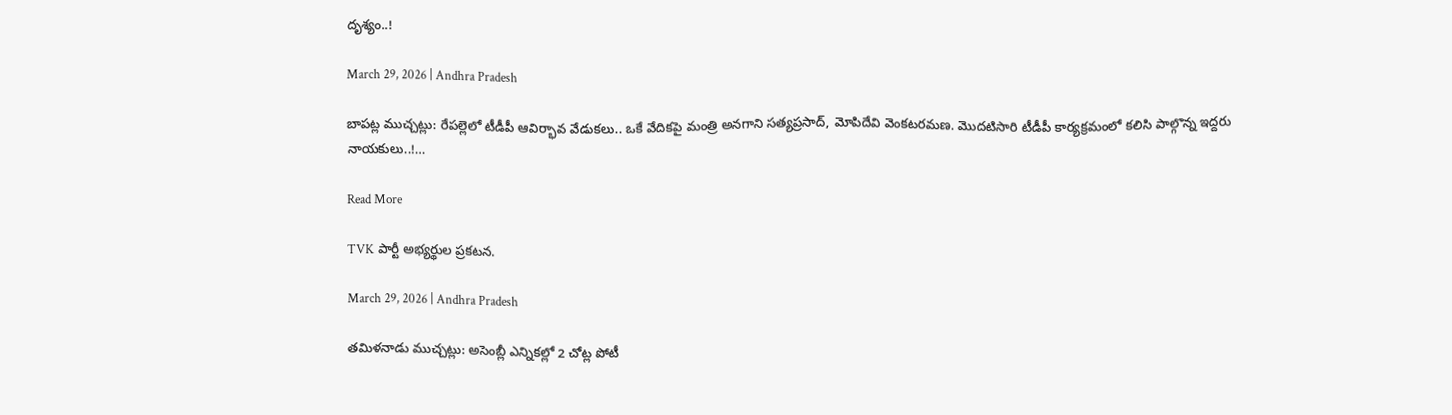దృశ్యం..!

March 29, 2026 | Andhra Pradesh

బాపట్ల ముచ్చట్లు: రేపల్లెలో టీడీపీ ఆవిర్భావ వేడుకలు.. ఒకే వేదికపై మంత్రి అనగాని సత్యప్రసాద్, మోపిదేవి వెంకటరమణ. మొదటిసారి టీడీపీ కార్యక్రమంలో కలిసి పాల్గొన్న ఇద్దరు నాయకులు..!…

Read More

TVK పార్టీ అభ్యర్థుల ప్రకటన.

March 29, 2026 | Andhra Pradesh

తమిళనాడు ముచ్చట్లు: అసెంబ్లీ ఎన్నికల్లో 2 చోట్ల పోటీ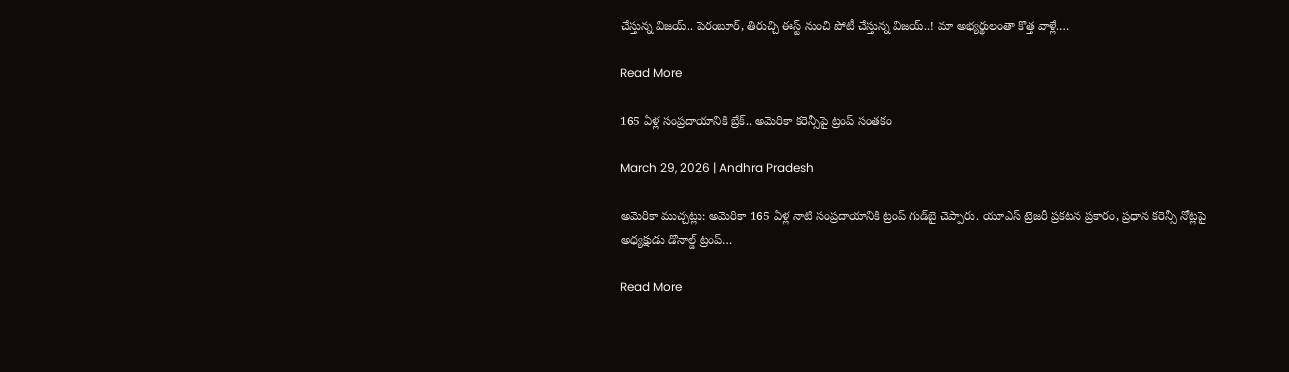చేస్తున్న విజయ్.. పెరంబూర్, తిరుచ్చి ఈస్ట్ నుంచి పోటీ చేస్తున్న విజయ్..! మా అభ్యర్థులంతా కొత్త వాళ్లే.…

Read More

165 ఏళ్ల సంప్రదాయానికి బ్రేక్.. అమెరికా కరెన్సీపై ట్రంప్‌ సంతకం

March 29, 2026 | Andhra Pradesh

అమెరికా ముచ్చట్లు: అమెరికా 165 ఏళ్ల నాటి సంప్రదాయానికి ట్రంప్ గుడ్‌బై చెప్పారు. యూఎస్ ట్రెజరీ ప్రకటన ప్రకారం, ప్రధాన కరెన్సీ నోట్లపై అధ్యక్షుడు డొనాల్డ్ ట్రంప్…

Read More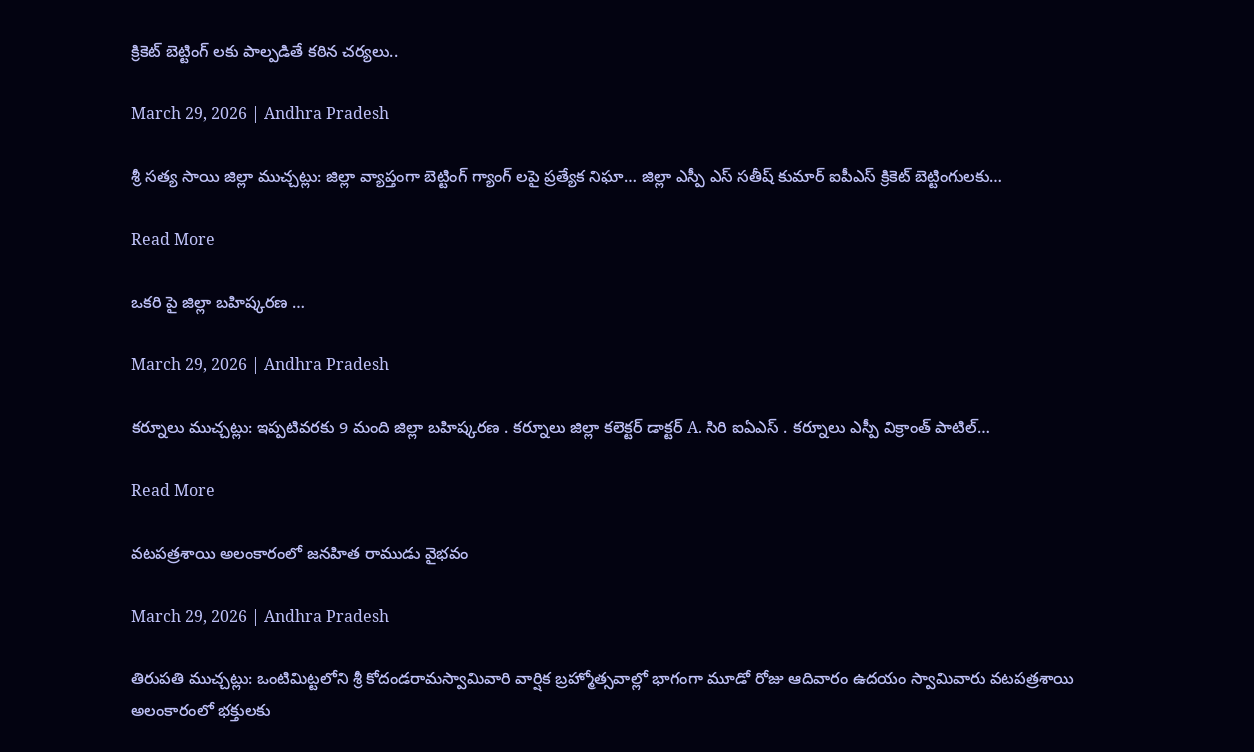క్రికెట్ బెట్టింగ్ లకు పాల్పడితే కఠిన చర్యలు..

March 29, 2026 | Andhra Pradesh

శ్రీ సత్య సాయి జిల్లా ముచ్చట్లు: జిల్లా వ్యాప్తంగా బెట్టింగ్ గ్యాంగ్ లపై ప్రత్యేక నిఘా… జిల్లా ఎస్పీ ఎస్ సతీష్ కుమార్ ఐపీఎస్ క్రికెట్ బెట్టింగులకు…

Read More

ఒకరి పై జిల్లా బహిష్కరణ …

March 29, 2026 | Andhra Pradesh

కర్నూలు ముచ్చట్లు: ఇప్పటివరకు 9 మంది జిల్లా బహిష్కరణ . కర్నూలు జిల్లా కలెక్టర్ డాక్టర్ A. సిరి ఐఏఎస్ . కర్నూలు ఎస్పీ విక్రాంత్ పాటిల్…

Read More

వటపత్రశాయి అలంకారంలో జనహిత రాముడు వైభవం

March 29, 2026 | Andhra Pradesh

తిరుపతి ముచ్చట్లు: ఒంటిమిట్టలోని శ్రీ కోదండరామస్వామివారి వార్షిక బ్రహ్మోత్సవాల్లో భాగంగా మూడో రోజు ఆదివారం ఉదయం స్వామివారు వటపత్రశాయి అలంకారంలో భక్తులకు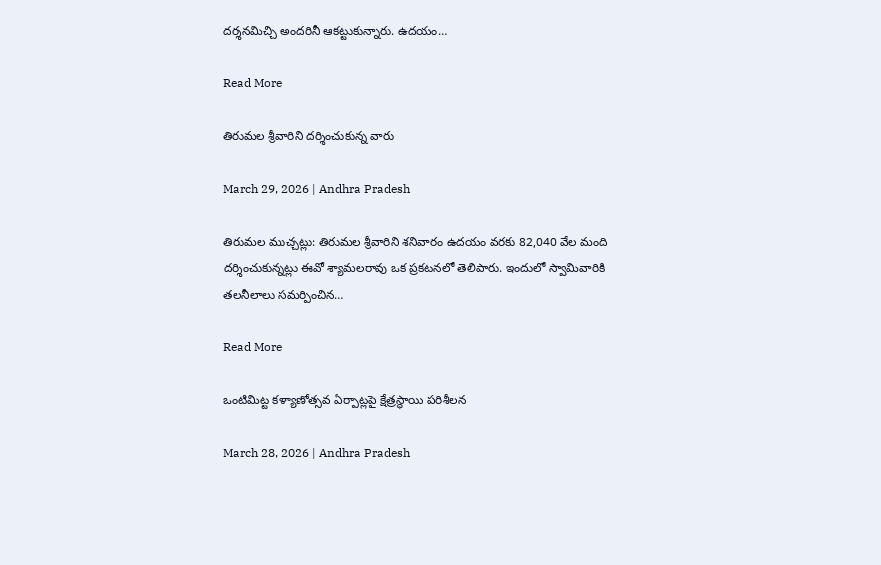దర్శనమిచ్చి అందరినీ ఆకట్టుకున్నారు. ఉదయం…

Read More

తిరుమల శ్రీవారిని దర్శించుకున్న వారు

March 29, 2026 | Andhra Pradesh

తిరుమల ముచ్చట్లు: తిరుమల శ్రీవారిని శనివారం ఉదయం వరకు 82,040 వేల మంది దర్శించుకున్నట్లు ఈవో శ్యామలరావు ఒక ప్రకటనలో తెలిపారు. ఇందులో స్వామివారికి తలనీలాలు సమర్పించిన…

Read More

ఒంటిమిట్ట కళ్యాణోత్సవ ఏర్పాట్లపై క్షేత్రస్థాయి పరిశీలన

March 28, 2026 | Andhra Pradesh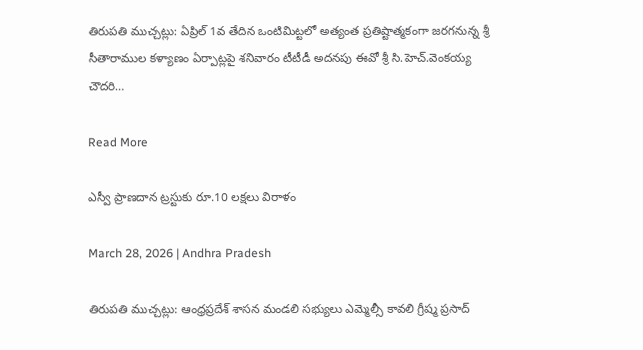తిరుపతి ముచ్చట్లు: ఏప్రిల్ 1వ తేదిన ఒంటిమిట్టలో అత్యంత ప్రతిష్టాత్మకంగా జరగనున్న శ్రీ సీతారాముల కళ్యాణం ఏర్పాట్లపై శనివారం టీటీడీ అదనపు ఈవో శ్రీ సి.హెచ్.వెంకయ్య చౌదరి…

Read More

ఎస్వీ ప్రాణ‌దాన‌ ట్ర‌స్టుకు రూ.10 ల‌క్ష‌లు విరాళం

March 28, 2026 | Andhra Pradesh

తిరుప‌తి ముచ్చట్లు: ఆంధ్ర‌ప్ర‌దేశ్ శాస‌న మండ‌లి స‌భ్యులు ఎమ్మెల్సీ కావలి గ్రీష్మ ప్రసాద్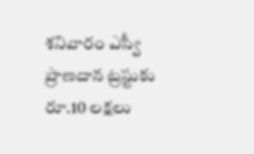శ‌నివారం ఎస్వీ ప్రాణ‌దాన‌ ట్ర‌స్టుకు రూ.10 ల‌క్ష‌లు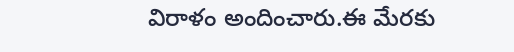విరాళం అందించారు.ఈ మేర‌కు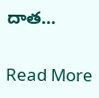దాత…

Read More